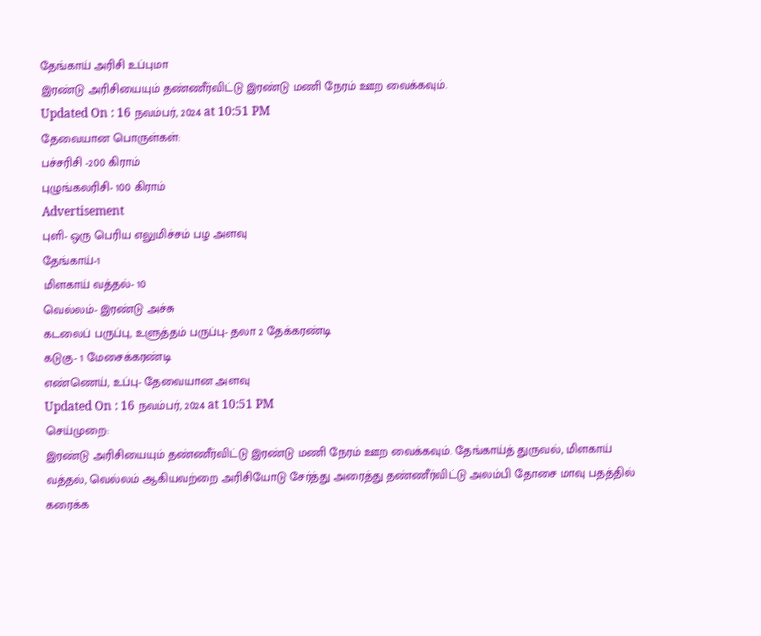தேங்காய் அரிசி உப்புமா
இரண்டு அரிசியையும் தண்ணீர்விட்டு இரண்டு மணி நேரம் ஊற வைக்கவும்.
Updated On : 16 நவம்பர், 2024 at 10:51 PM
தேவையான பொருள்கள்:
பச்சரிசி -200 கிராம்
புழுங்கலரிசி- 100 கிராம்
Advertisement
புளி- ஒரு பெரிய எலுமிச்சம் பழ அளவு
தேங்காய்-1
மிளகாய் வத்தல்- 10
வெல்லம்- இரண்டு அச்சு
கடலைப் பருப்பு, உளுத்தம் பருப்பு- தலா 2 தேக்கரண்டி
கடுகு- 1 மேசைக்கரண்டி
எண்ணெய், உப்பு- தேவையான அளவு
Updated On : 16 நவம்பர், 2024 at 10:51 PM
செய்முறை:
இரண்டு அரிசியையும் தண்ணீர்விட்டு இரண்டு மணி நேரம் ஊற வைக்கவும். தேங்காய்த் துருவல், மிளகாய் வத்தல், வெல்லம் ஆகியவற்றை அரிசியோடு சேர்த்து அரைத்து தண்ணீர்விட்டு அலம்பி தோசை மாவு பதத்தில் கரைக்க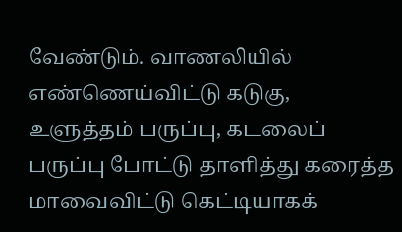வேண்டும். வாணலியில் எண்ணெய்விட்டு கடுகு, உளுத்தம் பருப்பு, கடலைப் பருப்பு போட்டு தாளித்து கரைத்த மாவைவிட்டு கெட்டியாகக்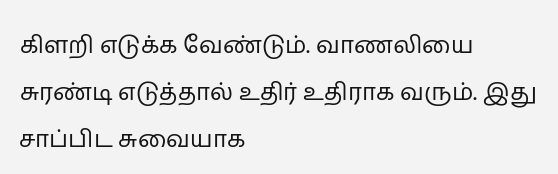கிளறி எடுக்க வேண்டும். வாணலியை சுரண்டி எடுத்தால் உதிர் உதிராக வரும். இது சாப்பிட சுவையாக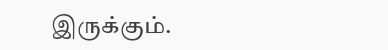இருக்கும்.